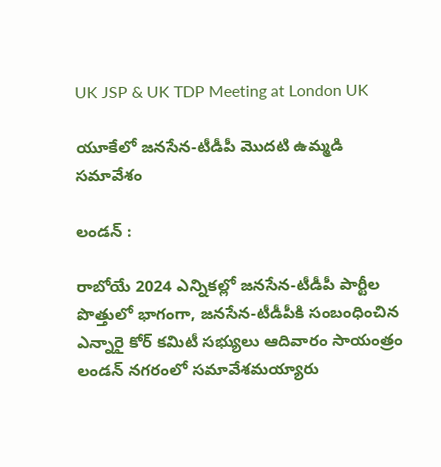UK JSP & UK TDP Meeting at London UK

యూకేలో జనసేన-టీడీపీ మొదటి ఉమ్మడి సమావేశం

లండన్ :

రాబోయే 2024 ఎన్నికల్లో జనసేన-టీడీపీ పార్టీల పొత్తులో భాగంగా, జనసేన-టీడీపీకి సంబంధించిన ఎన్నారై కోర్ కమిటీ సభ్యులు ఆదివారం సాయంత్రం లండన్ నగరంలో సమావేశమయ్యారు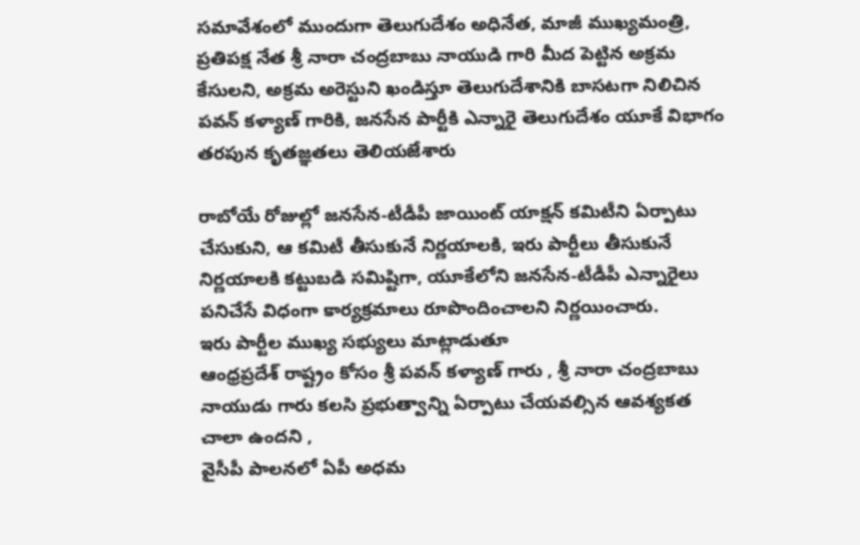సమావేశంలో ముందుగా తెలుగుదేశం అధినేత, మాజీ ముఖ్యమంత్రి, ప్రతిపక్ష నేత శ్రీ నారా చంద్రబాబు నాయుడి గారి మీద పెట్టిన అక్రమ కేసులని, అక్రమ అరెస్టుని ఖండిస్తూ తెలుగుదేశానికి బాసటగా నిలిచిన పవన్ కళ్యాణ్ గారికి, జనసేన పార్టీకి ఎన్నారై తెలుగుదేశం యూకే విభాగం తరపున కృతజ్ఞతలు తెలియజేశారు

రాబోయే రోజుల్లో జనసేన-టీడీపీ జాయింట్ యాక్షన్ కమిటీని ఏర్పాటు చేసుకుని, ఆ కమిటీ తీసుకునే నిర్ణయాలకి, ఇరు పార్టీలు తీసుకునే నిర్ణయాలకి కట్టుబడి సమిష్టిగా, యూకేలోని జనసేన-టీడీపీ ఎన్నారైలు పనిచేసే విధంగా కార్యక్రమాలు రూపొందించాలని నిర్ణయించారు.
ఇరు పార్టీల ముఖ్య సభ్యులు మాట్లాడుతూ
ఆంధ్రప్రదేశ్ రాష్ట్రం కోసం శ్రీ పవన్ కళ్యాణ్ గారు , శ్రీ నారా చంద్రబాబు నాయుడు గారు కలసి ప్రభుత్వాన్ని ఏర్పాటు చేయవల్సిన ఆవశ్యకత చాలా ఉందని ,
వైసీపీ పాలనలో ఏపీ అధమ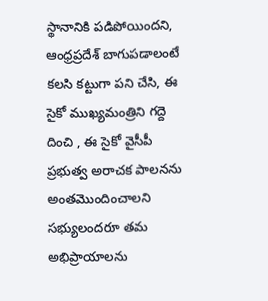స్థానానికి పడిపోయిందని, ఆంధ్రప్రదేశ్ బాగుపడాలంటే
కలసి కట్టుగా పని చేసి, ఈ సైకో ముఖ్యమంత్రిని గద్దె దించి , ఈ సైకో వైసీపీ ప్రభుత్వ అరాచక పాలనను అంతమొందించాలని
సభ్యులందరూ తమ అభిప్రాయాలను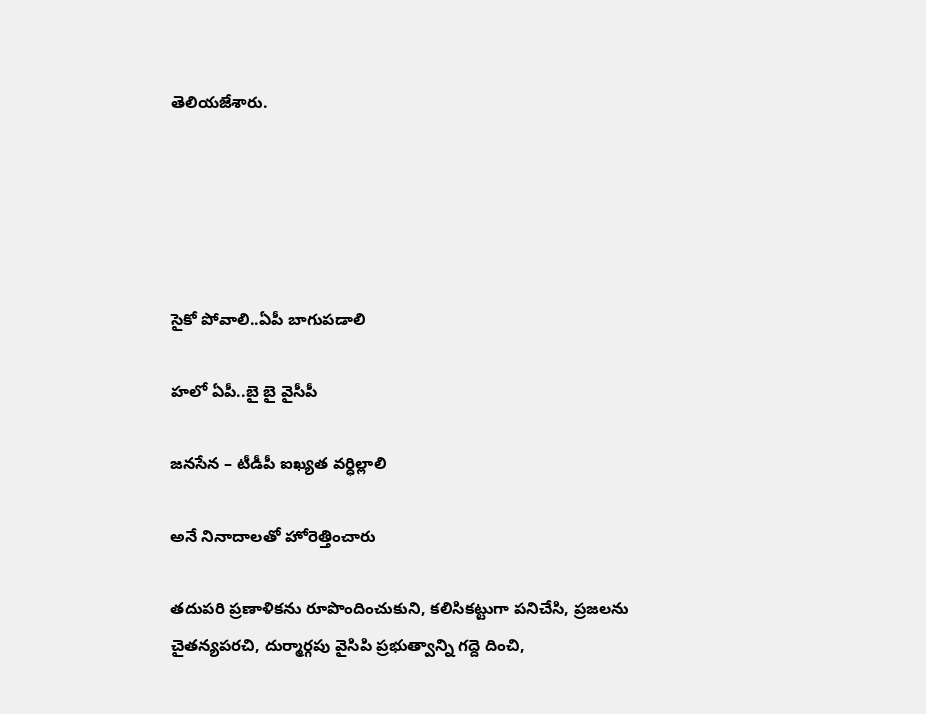తెలియజేశారు.





సైకో పోవాలి..ఏపీ బాగుపడాలి

హలో ఏపీ..బై బై వైసీపీ

జనసేన – టీడీపీ ఐఖ్యత వర్ధిల్లాలి

అనే నినాదాలతో హోరెత్తించారు

తదుపరి ప్రణాళికను రూపొందించుకుని, కలిసికట్టుగా పనిచేసి, ప్రజలను చైతన్యపరచి, దుర్మార్గపు వైసిపి ప్రభుత్వాన్ని గద్దె దించి,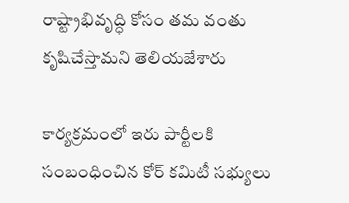రాష్ట్రాభివృద్ధి కోసం తమ వంతు కృషిచేస్తామని తెలియజేశారు

కార్యక్రమంలో ఇరు పార్టీలకి సంబంధించిన కోర్ కమిటీ సభ్యులు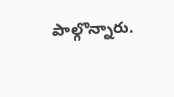పాల్గొన్నారు.